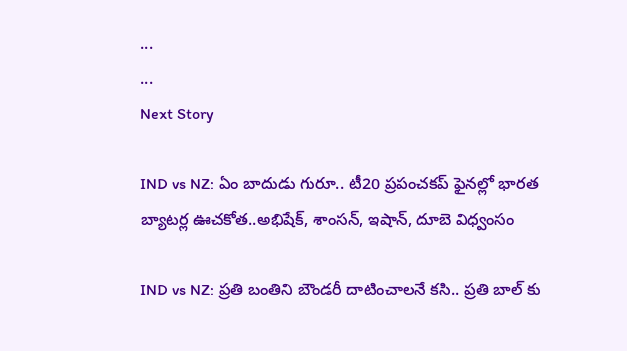...
...
Next Story

IND vs NZ: ఏం బాదుడు గురూ.. టీ20 ప్ర‌పంచ‌క‌ప్ ఫైన‌ల్లో భార‌త బ్యాట‌ర్ల ఊచ‌కోత‌..అభిషేక్‌, శాంస‌న్‌, ఇషాన్, దూబె విధ్వంసం

IND vs NZ: ప్రతి బంతిని బౌండరీ దాటించాలనే కసి.. ప్రతి బాల్ కు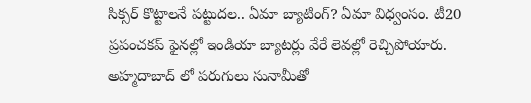సిక్సర్ కొట్టాలనే పట్టుదల.. ఏమా బ్యాటింగ్? ఏమా విధ్వంసం. టీ20 ప్రపంచకప్ ఫైనల్లో ఇండియా బ్యాటర్లు వేరే లెవల్లో రెచ్చిపోయారు. అహ్మదాబాద్ లో పరుగులు సునామీతో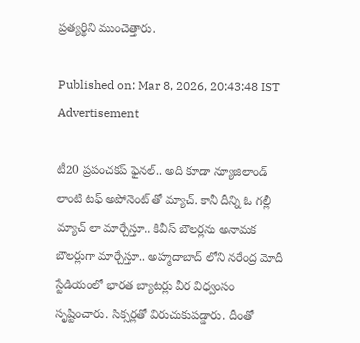ప్రత్యర్థిని ముంచెత్తారు.

Published on: Mar 8, 2026, 20:43:48 IST
Advertisement

టీ20 ప్రపంచకప్ ఫైనల్.. అది కూడా న్యూజిలాండ్ లాంటి టఫ్ అపోనెంట్ తో మ్యాచ్. కానీ దీన్ని ఓ గల్లీ మ్యాచ్ లా మార్చేస్తూ.. కివీస్ బౌలర్లను అనామక బౌలర్లుగా మార్చేస్తూ.. అహ్మదాబాద్ లోని నరేంద్ర మోదీ స్టేడియంలో భారత బ్యాటర్లు వీర విధ్వంసం సృష్టించారు. సిక్సర్లతో విరుచుకుపడ్డారు. దీంతో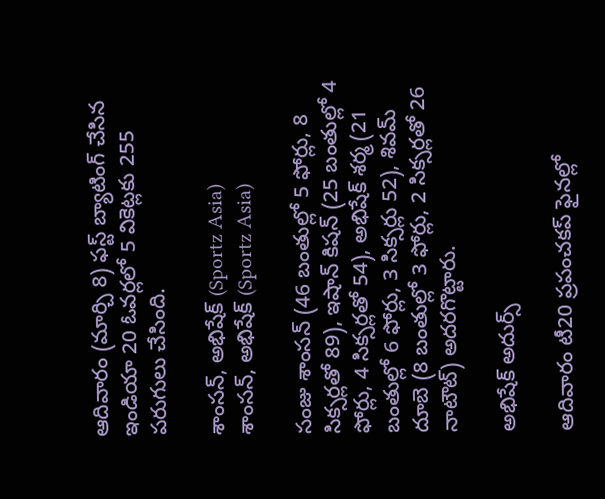ఆదివారం (మార్చి 8) ఫస్ట్ బ్యాటింగ్ చేసిన ఇండియా 20 ఓవర్లలో 5 వికెట్లకు 255 పరుగులు చేసింది.

శాంసన్, అభిషేక్ (Sportz Asia)
శాంసన్, అభిషేక్ (Sportz Asia)

సంజు శాంసన్ (46 బంతుల్లో 5 ఫోర్లు, 8 సిక్సర్లతో 89), ఇషాన్ కిషన్ (25 బంతుల్లో 4 ఫోర్లు, 4 సిక్సర్లతో 54), అభిషేక్ శర్మ (21 బంతుల్లో 6 ఫోర్లు, 3 సిక్సర్లు 52), శివమ్ దూబె (8 బంతుల్లో 3 ఫోర్లు, 2 సిక్సర్లతో 26 నాటౌట్) అదరగొట్టారు.

అభిషేక్ అదుర్స్

ఆదివారం టీ20 ప్రపంచకప్ ఫైనల్లో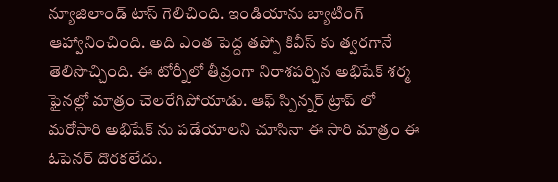న్యూజిలాండ్ టాస్ గెలిచింది. ఇండియాను బ్యాటింగ్ ఆహ్వానించింది. అది ఎంత పెద్ద తప్పో కివీస్ కు త్వరగానే తెలిసొచ్చింది. ఈ టోర్నీలో తీవ్రంగా నిరాశపర్చిన అభిషేక్ శర్మ ఫైనల్లో మాత్రం చెలరేగిపోయాడు. ఆఫ్ స్పిన్నర్ ట్రాప్ లో మరోసారి అభిషేక్ ను పడేయాలని చూసినా ఈ సారి మాత్రం ఈ ఓపెనర్ దొరకలేదు.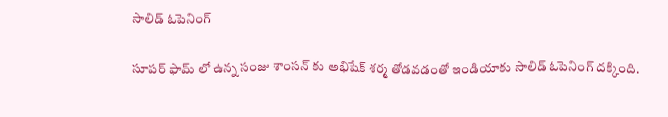సాలిడ్ ఓపెనింగ్

సూపర్ ఫామ్ లో ఉన్న సంజు శాంసన్ కు అభిషేక్ శర్మ తోడవడంతో ఇండియాకు సాలిడ్ ఓపెనింగ్ దక్కింది.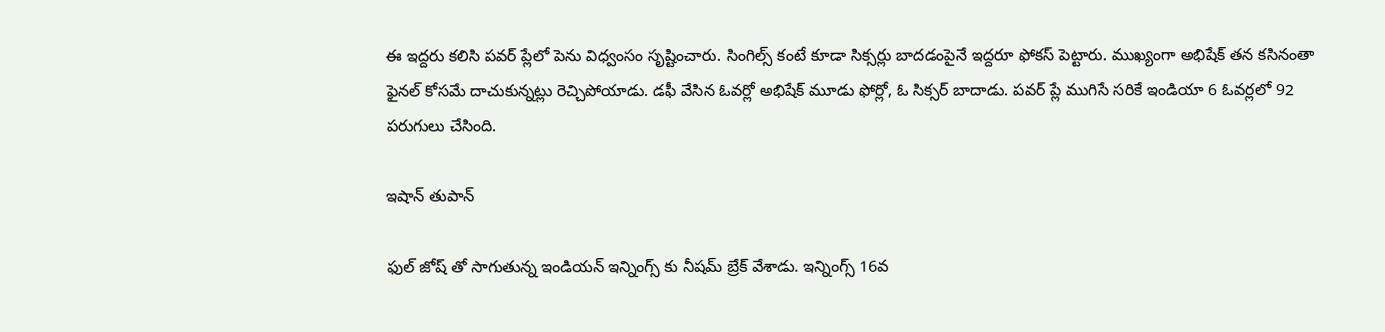ఈ ఇద్దరు కలిసి పవర్ ప్లేలో పెను విధ్వంసం సృష్టించారు. సింగిల్స్ కంటే కూడా సిక్సర్లు బాదడంపైనే ఇద్దరూ ఫోకస్ పెట్టారు. ముఖ్యంగా అభిషేక్ తన కసినంతా ఫైనల్ కోసమే దాచుకున్నట్లు రెచ్చిపోయాడు. డఫీ వేసిన ఓవర్లో అభిషేక్ మూడు ఫోర్లో, ఓ సిక్సర్ బాదాడు. పవర్ ప్లే ముగిసే సరికే ఇండియా 6 ఓవర్లలో 92 పరుగులు చేసింది.

ఇషాన్ తుపాన్

ఫుల్ జోష్ తో సాగుతున్న ఇండియన్ ఇన్నింగ్స్ కు నీషమ్ బ్రేక్ వేశాడు. ఇన్నింగ్స్ 16వ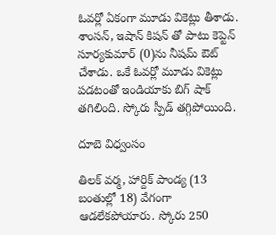ఓవర్లో ఏకంగా మూడు వికెట్లు తీశాడు. శాంసన్, ఇషాన్ కిషన్ తో పాటు కెప్టెన్ సూర్యకుమార్ (0)ను నీషమ్ ఔట్ చేశాడు. ఒకే ఓవర్లో మూడు వికెట్లు పడటంతో ఇండియాకు బిగ్ షాక్ తగిలింది. స్కోరు స్పీడ్ తగ్గిపోయింది.

దూబె విధ్వంసం

తిలక్ వర్మ, హార్దిక్ పాండ్య (13 బంతుల్లో 18) వేగంగా ఆడలేకపోయారు. స్కోరు 250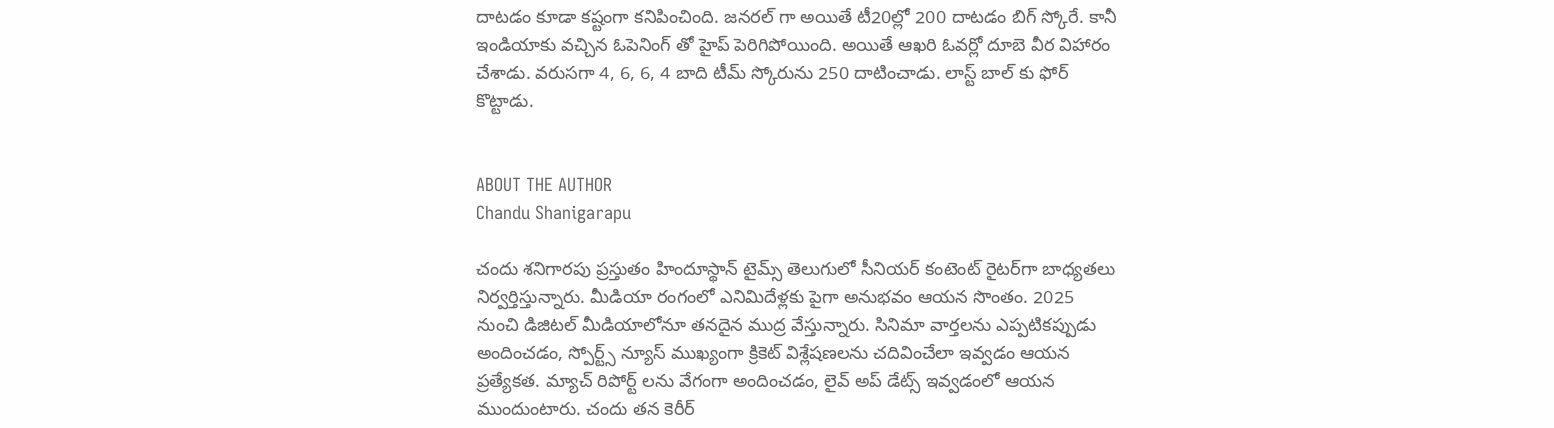దాటడం కూడా కష్టంగా కనిపించింది. జనరల్ గా అయితే టీ20ల్లో 200 దాటడం బిగ్ స్కోరే. కానీ ఇండియాకు వచ్చిన ఓపెనింగ్ తో హైప్ పెరిగిపోయింది. అయితే ఆఖరి ఓవర్లో దూబె వీర విహారం చేశాడు. వరుసగా 4, 6, 6, 4 బాది టీమ్ స్కోరును 250 దాటించాడు. లాస్ట్ బాల్ కు ఫోర్ కొట్టాడు.


ABOUT THE AUTHOR
Chandu Shanigarapu

చందు శనిగారపు ప్రస్తుతం హిందూస్థాన్ టైమ్స్ తెలుగులో సీనియర్ కంటెంట్ రైట‌ర్‌గా బాధ్యతలు నిర్వర్తిస్తున్నారు. మీడియా రంగంలో ఎనిమిదేళ్లకు పైగా అనుభవం ఆయన సొంతం. 2025 నుంచి డిజిటల్ మీడియాలోనూ తనదైన ముద్ర వేస్తున్నారు. సినిమా వార్తలను ఎప్పటికప్పుడు అందించడం, స్పోర్ట్స్ న్యూస్ ముఖ్యంగా క్రికెట్ విశ్లేషణలను చదివించేలా ఇవ్వడం ఆయన ప్రత్యేకత. మ్యాచ్ రిపోర్ట్ లను వేగంగా అందించడం, లైవ్ అప్ డేట్స్ ఇవ్వడంలో ఆయన ముందుంటారు. చందు తన కెరీర్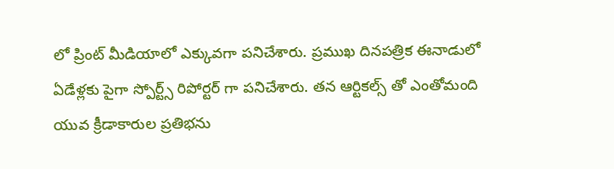లో ప్రింట్ మీడియాలో ఎక్కువగా పనిచేశారు. ప్రముఖ దినపత్రిక ఈనాడులో ఏడేళ్లకు పైగా స్పోర్ట్స్ రిపోర్టర్ గా పనిచేశారు. తన ఆర్టికల్స్ తో ఎంతోమంది యువ క్రీడాకారుల ప్రతిభను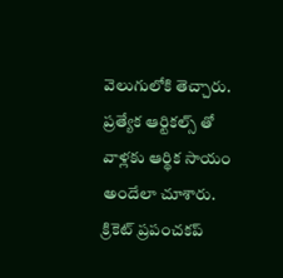వెలుగులోకి తెచ్చారు. ప్రత్యేక ఆర్టికల్స్ తో వాళ్లకు ఆర్థిక సాయం అందేలా చూశారు. క్రికెట్ ప్రపంచకప్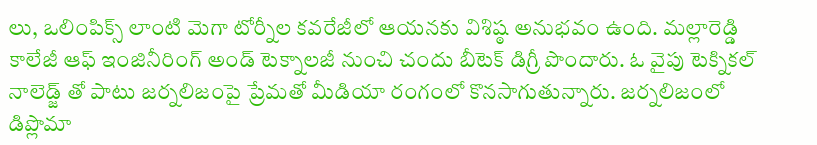లు, ఒలింపిక్స్ లాంటి మెగా టోర్నీల కవరేజీలో ఆయనకు విశిష్ఠ అనుభవం ఉంది. మల్లారెడ్డి కాలేజీ ఆఫ్ ఇంజినీరింగ్ అండ్ టెక్నాలజీ నుంచి చందు బీటెక్ డిగ్రీ పొందారు. ఓ వైపు టెక్నికల్ నాలెడ్జ్ తో పాటు జర్నలిజంపై ప్రేమతో మీడియా రంగంలో కొనసాగుతున్నారు. జర్నలిజంలో డిప్లొమా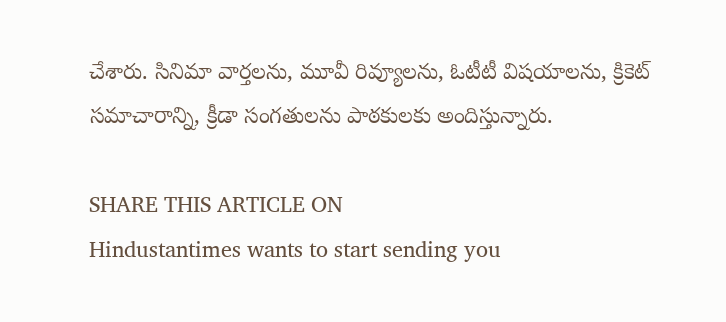చేశారు. సినిమా వార్తలను, మూవీ రివ్యూలను, ఓటీటీ విషయాలను, క్రికెట్ సమాచారాన్ని, క్రీడా సంగతులను పాఠకులకు అందిస్తున్నారు.

SHARE THIS ARTICLE ON
Hindustantimes wants to start sending you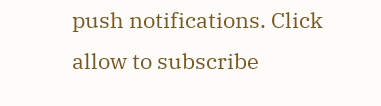push notifications. Click allow to subscribe